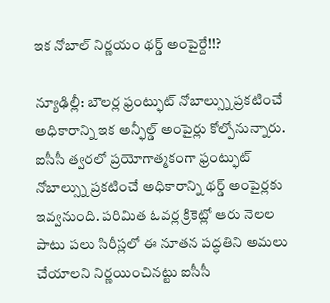ఇక నోబాల్ నిర్ణయం థర్డ్ అంపైర్దే!!?

న్యూఢిల్లీ: బౌలర్ల ఫ్రంట్ఫుట్ నోబాల్స్ను ప్రకటించే అధికారాన్ని ఇక అన్ఫీల్డ్ అంపైర్లు కోల్పోనున్నారు. ఐసీసీ త్వరలో ప్రయోగాత్మకంగా ఫ్రంట్ఫుట్ నోబాల్స్ను ప్రకటించే అధికారాన్ని థర్డ్ అంపైర్లకు ఇవ్వనుంది. పరిమిత ఓవర్ల క్రికెట్లో ఆరు నెలల పాటు పలు సిరీస్లలో ఈ నూతన పద్ధతిని అమలు చేయాలని నిర్ణయించినట్టు ఐసీసీ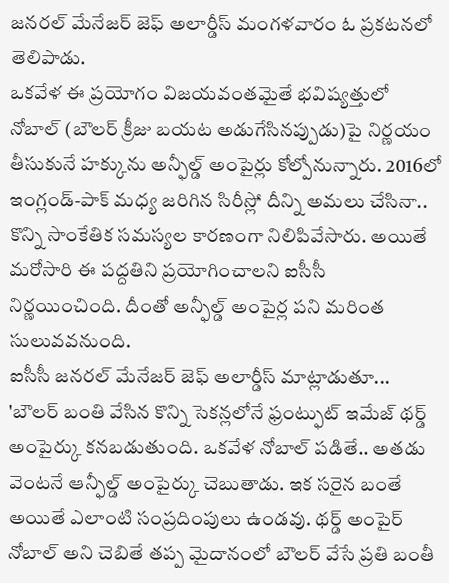జనరల్ మేనేజర్ జెఫ్ అలార్డీస్ మంగళవారం ఓ ప్రకటనలో తెలిపాడు.
ఒకవేళ ఈ ప్రయోగం విజయవంతమైతే భవిష్యత్తులో నోబాల్ (బౌలర్ క్రీజు బయట అడుగేసినప్పుడు)పై నిర్ణయం తీసుకునే హక్కును అన్ఫీల్డ్ అంపైర్లు కోల్పోనున్నారు. 2016లో ఇంగ్లండ్-పాక్ మధ్య జరిగిన సిరీస్లో దీన్ని అమలు చేసినా.. కొన్ని సాంకేతిక సమస్యల కారణంగా నిలిపివేసారు. అయితే మరోసారి ఈ పద్దతిని ప్రయోగించాలని ఐసీసీ నిర్ణయించింది. దీంతో అన్ఫీల్డ్ అంపైర్ల పని మరింత సులువవనుంది.
ఐసీసీ జనరల్ మేనేజర్ జెఫ్ అలార్డీస్ మాట్లాడుతూ... 'బౌలర్ బంతి వేసిన కొన్ని సెకన్లలోనే ఫ్రంట్ఫుట్ ఇమేజ్ థర్డ్ అంపైర్కు కనబడుతుంది. ఒకవేళ నోబాల్ పడితే.. అతడు వెంటనే ఆన్ఫీల్డ్ అంపైర్కు చెబుతాడు. ఇక సరైన బంతే అయితే ఎలాంటి సంప్రదింపులు ఉండవు. థర్డ్ అంపైర్ నోబాల్ అని చెబితే తప్ప మైదానంలో బౌలర్ వేసే ప్రతి బంతీ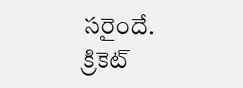సరైందే. క్రికెట్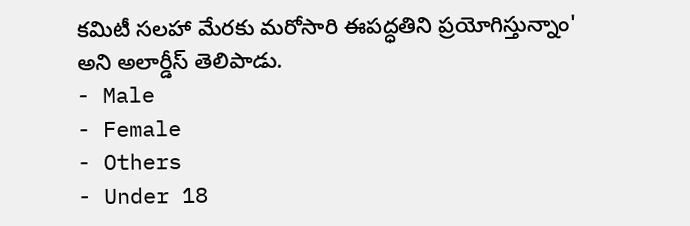కమిటీ సలహా మేరకు మరోసారి ఈపద్ధతిని ప్రయోగిస్తున్నాం' అని అలార్డీస్ తెలిపాడు.
- Male
- Female
- Others
- Under 18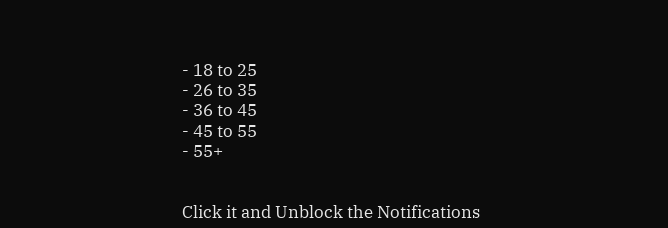- 18 to 25
- 26 to 35
- 36 to 45
- 45 to 55
- 55+


Click it and Unblock the Notifications